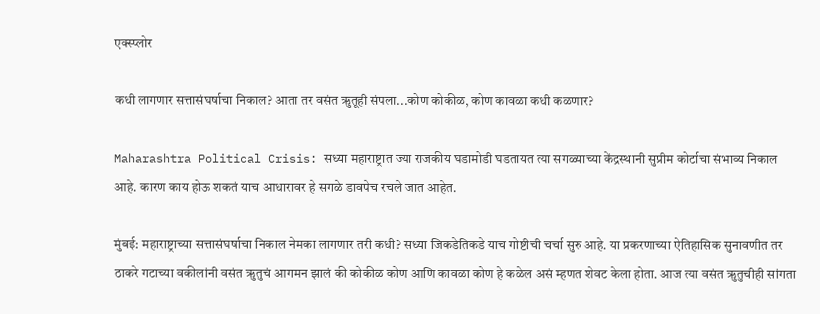एक्स्प्लोर

कधी लागणार सत्तासंघर्षाचा निकाल? आता तर वसंत ऋुतूही संपला...कोण कोकीळ, कोण कावळा कधी कळणार?

Maharashtra Political Crisis: सध्या महाराष्ट्रात ज्या राजकीय घडामोडी घडतायत त्या सगळ्याच्या केंद्रस्थानी सुप्रीम कोर्टाचा संभाव्य निकाल आहे. कारण काय होऊ शकतं याच आधारावर हे सगळे डावपेच रचले जात आहेत.

मुंबई: महाराष्ट्राच्या सत्तासंघर्षाचा निकाल नेमका लागणार तरी कधी? सध्या जिकडेतिकडे याच गोष्टीची चर्चा सुरु आहे. या प्रकरणाच्या ऐतिहासिक सुनावणीत तर ठाकरे गटाच्या वकीलांनी वसंत ऋुतुचं आगमन झालं की कोकीळ कोण आणि कावळा कोण हे कळेल असं म्हणत शेवट केला होता. आज त्या वसंत ऋुतुचीही सांगता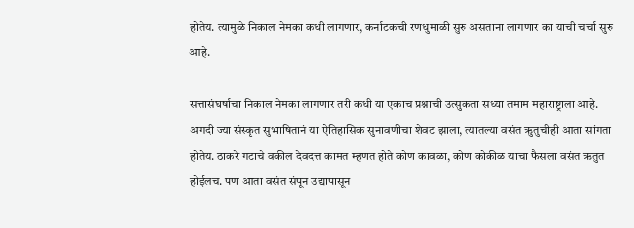होतेय. त्यामुळे निकाल नेमका कधी लागणार, कर्नाटकची रणधुमाळी सुरु असताना लागणार का याची चर्चा सुरु आहे.

सत्तासंघर्षाचा निकाल नेमका लागणार तरी कधी या एकाच प्रश्नाची उत्सुकता सध्या तमाम महाराष्ट्राला आहे. अगदी ज्या संस्कृत सुभाषितानं या ऐतिहासिक सुनावणीचा शेवट झाला, त्यातल्या वसंत ऋुतुचीही आता सांगता होतेय. ठाकरे गटाचे वकील देवदत्त कामत म्हणत होते कोण कावळा, कोण कोकीळ याचा फैसला वसंत ऋतुत होईलच. पण आता वसंत संपून उद्यापासून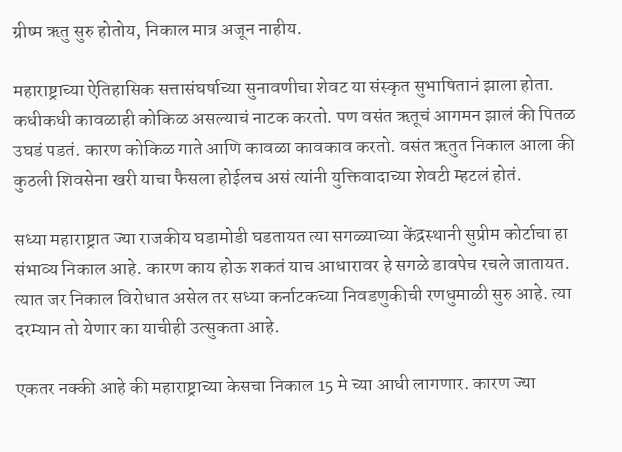ग्रीष्म ऋतु सुरु होतोय, निकाल मात्र अजून नाहीय.

महाराष्ट्राच्या ऐतिहासिक सत्तासंघर्षाच्या सुनावणीचा शेवट या संस्कृत सुभाषितानं झाला होता. कधीकधी कावळाही कोकिळ असल्याचं नाटक करतो. पण वसंत ऋतूचं आगमन झालं की पितळ उघडं पडतं. कारण कोकिळ गाते आणि कावळा कावकाव करतो. वसंत ऋतुत निकाल आला की कुठली शिवसेना खरी याचा फैसला होईलच असं त्यांनी युक्तिवादाच्या शेवटी म्हटलं होतं.

सध्या महाराष्ट्रात ज्या राजकीय घडामोडी घडतायत त्या सगळ्याच्या केंद्रस्थानी सुप्रीम कोर्टाचा हा संभाव्य निकाल आहे. कारण काय होऊ शकतं याच आधारावर हे सगळे डावपेच रचले जातायत. त्यात जर निकाल विरोधात असेल तर सध्या कर्नाटकच्या निवडणुकीची रणधुमाळी सुरु आहे. त्या दरम्यान तो येणार का याचीही उत्सुकता आहे.

एकतर नक्की आहे की महाराष्ट्राच्या केसचा निकाल 15 मे च्या आधी लागणार. कारण ज्या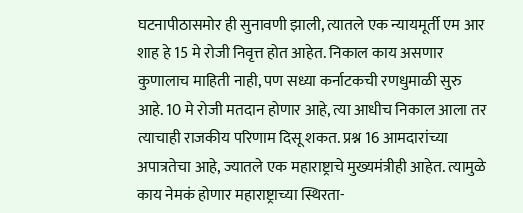घटनापीठासमोर ही सुनावणी झाली, त्यातले एक न्यायमूर्ती एम आर शाह हे 15 मे रोजी निवृत्त होत आहेत. निकाल काय असणार कुणालाच माहिती नाही, पण सध्या कर्नाटकची रणधुमाळी सुरु आहे. 10 मे रोजी मतदान होणार आहे, त्या आधीच निकाल आला तर त्याचाही राजकीय परिणाम दिसू शकत. प्रश्न 16 आमदारांच्या अपात्रतेचा आहे, ज्यातले एक महाराष्ट्राचे मुख्यमंत्रीही आहेत. त्यामुळे काय नेमकं होणार महाराष्ट्राच्या स्थिरता-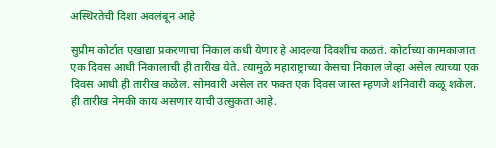अस्थिरतेची दिशा अवलंबून आहे

सुप्रीम कोर्टात एखाद्या प्रकरणाचा निकाल कधी येणार हे आदल्या दिवशीच कळतं. कोर्टाच्या कामकाजात एक दिवस आधी निकालाची ही तारीख येते. त्यामुळे महाराष्ट्राच्या केसचा निकाल जेव्हा असेल त्याच्या एक दिवस आधी ही तारीख कळेल. सोमवारी असेल तर फक्त एक दिवस जास्त म्हणजे शनिवारी कळू शकेल. ही तारीख नेमकी काय असणार याची उत्सुकता आहे.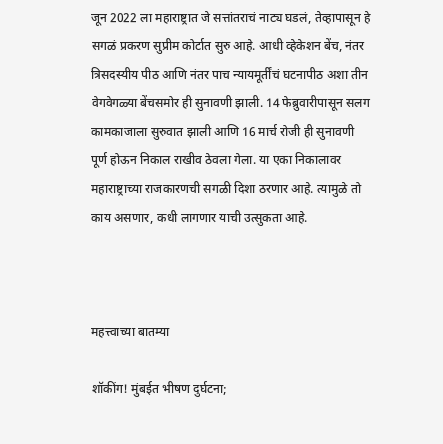जून 2022 ला महाराष्ट्रात जे सत्तांतराचं नाट्य घडलं, तेव्हापासून हे सगळं प्रकरण सुप्रीम कोर्टात सुरु आहे. आधी व्हेकेशन बेंच, नंतर त्रिसदस्यीय पीठ आणि नंतर पाच न्यायमूर्तींचं घटनापीठ अशा तीन वेगवेगळ्या बेंचसमोर ही सुनावणी झाली. 14 फेब्रुवारीपासून सलग कामकाजाला सुरुवात झाली आणि 16 मार्च रोजी ही सुनावणी पूर्ण होऊन निकाल राखीव ठेवला गेला. या एका निकालावर महाराष्ट्राच्या राजकारणची सगळी दिशा ठरणार आहे. त्यामुळे तो काय असणार, कधी लागणार याची उत्सुकता आहे.



महत्त्वाच्या बातम्या

शॉकींग! मुंबईत भीषण दुर्घटना;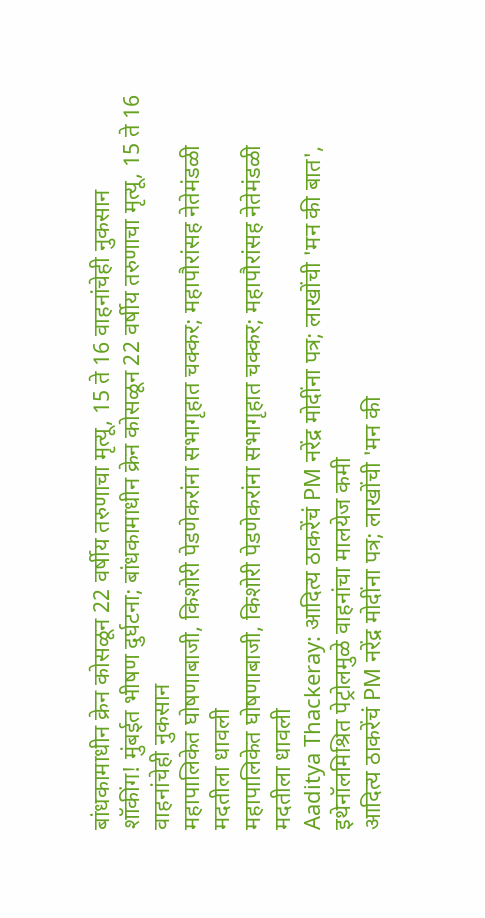बांधकामाधीन क्रेन कोसळून 22 वर्षीय तरुणाचा मृत्यू, 15 ते 16 वाहनांचेही नुकसान
शॉकींग! मुंबईत भीषण दुर्घटना; बांधकामाधीन क्रेन कोसळून 22 वर्षीय तरुणाचा मृत्यू, 15 ते 16 वाहनांचेही नुकसान
महापालिकेत घोषणाबाजी, किशोरी पेडणेकरांना सभागृहात चक्कर; महापौरांसह नेतेमंडळी मदतीला धावली
महापालिकेत घोषणाबाजी, किशोरी पेडणेकरांना सभागृहात चक्कर; महापौरांसह नेतेमंडळी मदतीला धावली
Aaditya Thackeray: आदित्य ठाकरेंचं PM नरेंद्र मोदींना पत्र; लाखोंची 'मन की बात', इथेनॉलमिश्रित पेट्रोलमुळे वाहनांचा मालयेज कमी
आदित्य ठाकरेंचं PM नरेंद्र मोदींना पत्र; लाखोंची 'मन की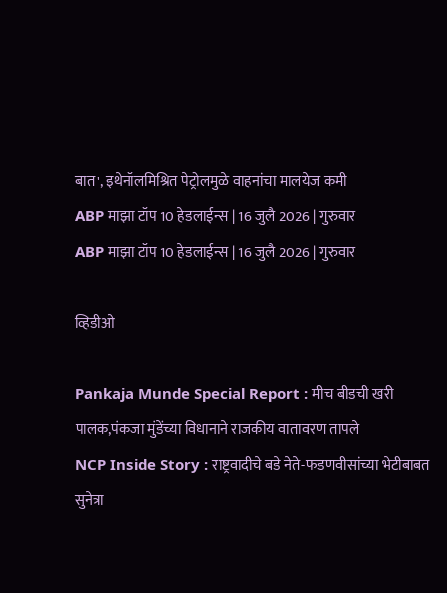बात', इथेनॉलमिश्रित पेट्रोलमुळे वाहनांचा मालयेज कमी
ABP माझा टॉप 10 हेडलाईन्स | 16 जुलै 2026 | गुरुवार
ABP माझा टॉप 10 हेडलाईन्स | 16 जुलै 2026 | गुरुवार

व्हिडीओ

Pankaja Munde Special Report : मीच बीडची खरी पालक,पंकजा मुंडेंच्या विधानाने राजकीय वातावरण तापले
NCP Inside Story : राष्ट्रवादीचे बडे नेते-फडणवीसांच्या भेटीबाबत सुनेत्रा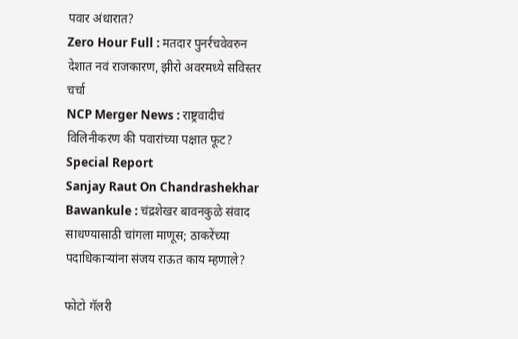पवार अंधारात?
Zero Hour Full : मतदार पुनर्रचवेवरुन देशात नवं राजकारण, झीरो अवरमध्ये सविस्तर चर्चा
NCP Merger News : राष्ट्रवादीचं विलिनीकरण की पवारांच्या पक्षात फूट? Special Report
Sanjay Raut On Chandrashekhar Bawankule : चंद्रशेखर बावनकुळे संवाद साधण्यासाठी चांगला माणूस; ठाकरेंच्या पदाधिकाऱ्यांना संजय राऊत काय म्हणाले?

फोटो गॅलरी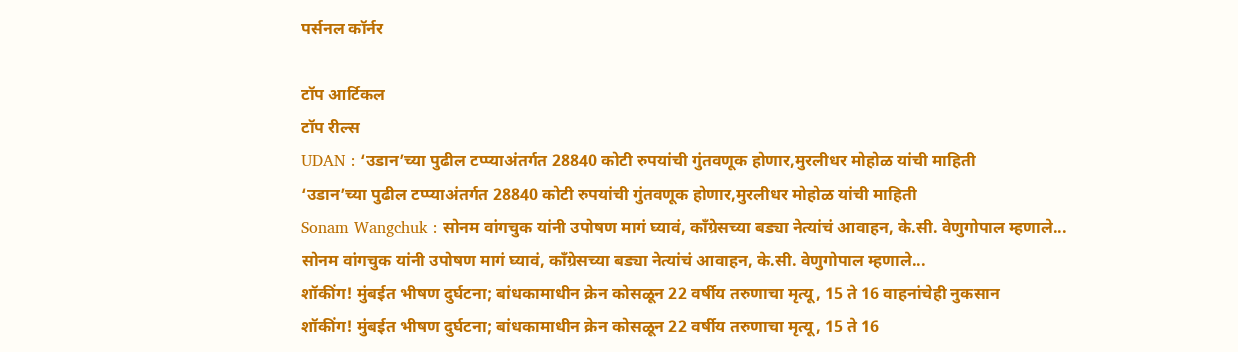पर्सनल कॉर्नर

टॉप आर्टिकल
टॉप रील्स
UDAN : ‘उडान’च्या पुढील टप्प्याअंतर्गत 28840 कोटी रुपयांची गुंतवणूक होणार,मुरलीधर मोहोळ यांची माहिती
‘उडान’च्या पुढील टप्प्याअंतर्गत 28840 कोटी रुपयांची गुंतवणूक होणार,मुरलीधर मोहोळ यांची माहिती
Sonam Wangchuk : सोनम वांगचुक यांनी उपोषण मागं घ्यावं, काँग्रेसच्या बड्या नेत्यांचं आवाहन, के.सी. वेणुगोपाल म्हणाले...
सोनम वांगचुक यांनी उपोषण मागं घ्यावं, काँग्रेसच्या बड्या नेत्यांचं आवाहन, के.सी. वेणुगोपाल म्हणाले...
शॉकींग! मुंबईत भीषण दुर्घटना; बांधकामाधीन क्रेन कोसळून 22 वर्षीय तरुणाचा मृत्यू, 15 ते 16 वाहनांचेही नुकसान
शॉकींग! मुंबईत भीषण दुर्घटना; बांधकामाधीन क्रेन कोसळून 22 वर्षीय तरुणाचा मृत्यू, 15 ते 16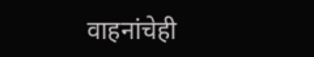वाहनांचेही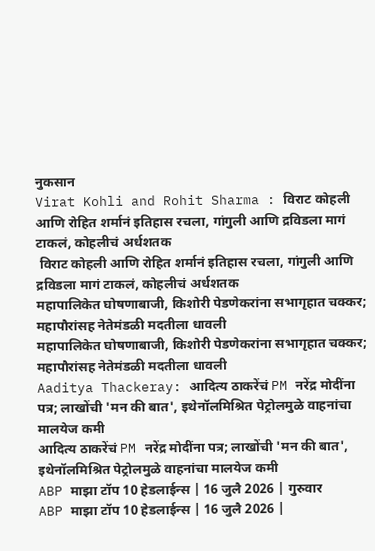नुकसान
Virat Kohli and Rohit Sharma : विराट कोहली आणि रोहित शर्मानं इतिहास रचला, गांगुली आणि द्रविडला मागं टाकलं, कोहलीचं अर्धशतक
 विराट कोहली आणि रोहित शर्मानं इतिहास रचला, गांगुली आणि द्रविडला मागं टाकलं, कोहलीचं अर्धशतक
महापालिकेत घोषणाबाजी, किशोरी पेडणेकरांना सभागृहात चक्कर; महापौरांसह नेतेमंडळी मदतीला धावली
महापालिकेत घोषणाबाजी, किशोरी पेडणेकरांना सभागृहात चक्कर; महापौरांसह नेतेमंडळी मदतीला धावली
Aaditya Thackeray: आदित्य ठाकरेंचं PM नरेंद्र मोदींना पत्र; लाखोंची 'मन की बात', इथेनॉलमिश्रित पेट्रोलमुळे वाहनांचा मालयेज कमी
आदित्य ठाकरेंचं PM नरेंद्र मोदींना पत्र; लाखोंची 'मन की बात', इथेनॉलमिश्रित पेट्रोलमुळे वाहनांचा मालयेज कमी
ABP माझा टॉप 10 हेडलाईन्स | 16 जुलै 2026 | गुरुवार
ABP माझा टॉप 10 हेडलाईन्स | 16 जुलै 2026 |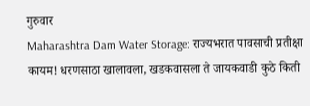गुरुवार
Maharashtra Dam Water Storage: राज्यभरात पावसाची प्रतीक्षा कायम! धरणसाठा खालावला, खडकवासला ते जायकवाडी कुठे किती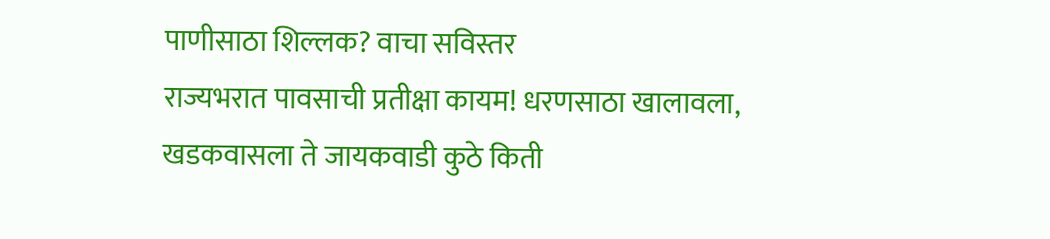पाणीसाठा शिल्लक? वाचा सविस्तर
राज्यभरात पावसाची प्रतीक्षा कायम! धरणसाठा खालावला, खडकवासला ते जायकवाडी कुठे किती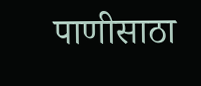पाणीसाठा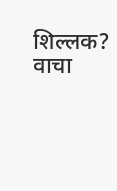शिल्लक? वाचा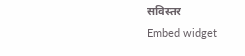सविस्तर
Embed widget